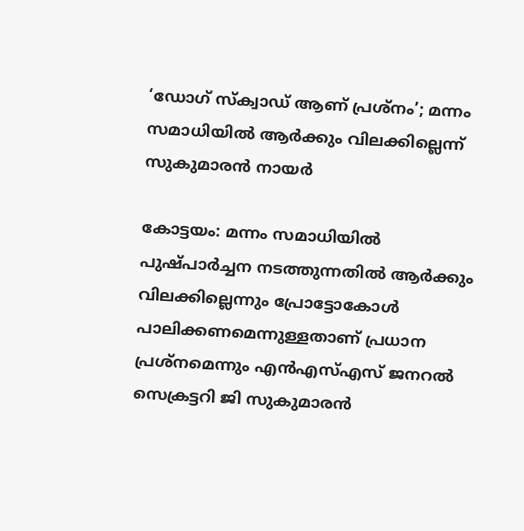‘ഡോഗ് സ്‌ക്വാഡ് ആണ് പ്രശ്‌നം’; മന്നം സമാധിയില്‍ ആര്‍ക്കും വിലക്കില്ലെന്ന് സുകുമാരന്‍ നായര്‍

കോട്ടയം: മന്നം സമാധിയില്‍ പുഷ്പാര്‍ച്ചന നടത്തുന്നതില്‍ ആര്‍ക്കും വിലക്കില്ലെന്നും പ്രോട്ടോകോള്‍ പാലിക്കണമെന്നുള്ളതാണ് പ്രധാന പ്രശ്‌നമെന്നും എന്‍എസ്എസ് ജനറല്‍ സെക്രട്ടറി ജി സുകുമാരന്‍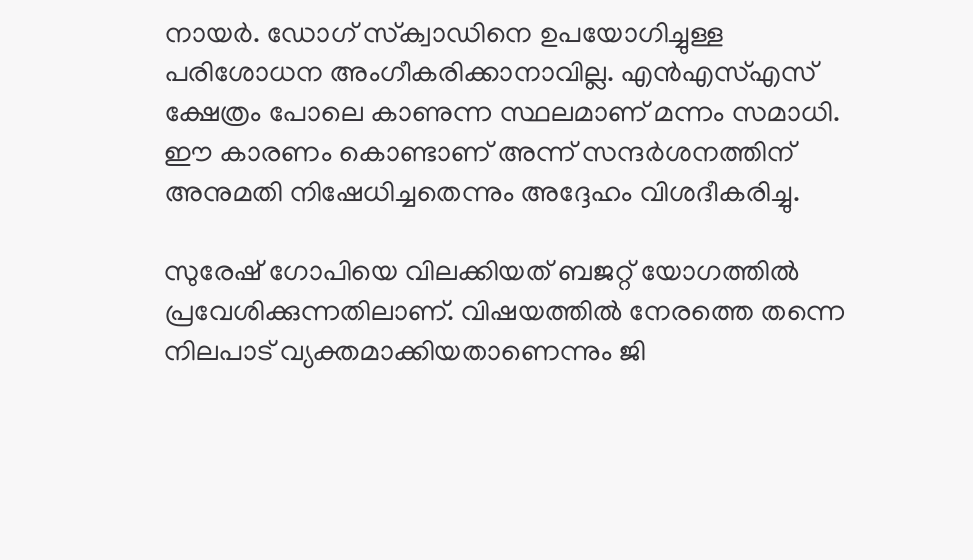നായര്‍. ഡോഗ് സ്‌ക്വാഡിനെ ഉപയോഗിച്ചുള്ള പരിശോധന അംഗീകരിക്കാനാവില്ല. എന്‍എസ്എസ് ക്ഷേത്രം പോലെ കാണുന്ന സ്ഥലമാണ് മന്നം സമാധി. ഈ കാരണം കൊണ്ടാണ് അന്ന് സന്ദര്‍ശനത്തിന് അനുമതി നിഷേധിച്ചതെന്നും അദ്ദേഹം വിശദീകരിച്ചു.

സുരേഷ് ഗോപിയെ വിലക്കിയത് ബജറ്റ് യോഗത്തില്‍ പ്രവേശിക്കുന്നതിലാണ്. വിഷയത്തില്‍ നേരത്തെ തന്നെ നിലപാട് വ്യക്തമാക്കിയതാണെന്നും ജി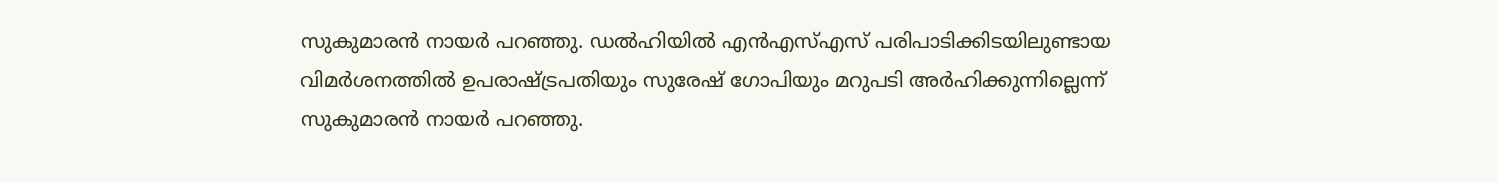സുകുമാരന്‍ നായര്‍ പറഞ്ഞു. ഡല്‍ഹിയില്‍ എന്‍എസ്എസ് പരിപാടിക്കിടയിലുണ്ടായ വിമര്‍ശനത്തില്‍ ഉപരാഷ്ട്രപതിയും സുരേഷ് ഗോപിയും മറുപടി അര്‍ഹിക്കുന്നില്ലെന്ന് സുകുമാരന്‍ നായര്‍ പറഞ്ഞു.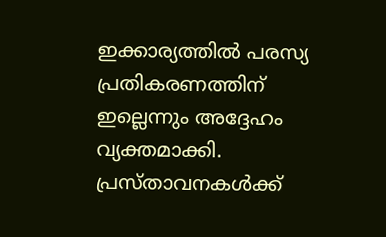ഇക്കാര്യത്തില്‍ പരസ്യ പ്രതികരണത്തിന് ഇല്ലെന്നും അദ്ദേഹം വ്യക്തമാക്കി. പ്രസ്താവനകള്‍ക്ക്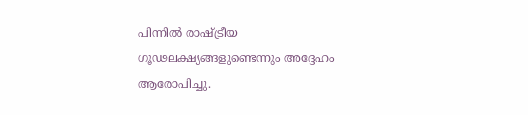പിന്നില്‍ രാഷ്ട്രീയ ഗൂഢലക്ഷ്യങ്ങളുണ്ടെന്നും അദ്ദേഹം ആരോപിച്ചു.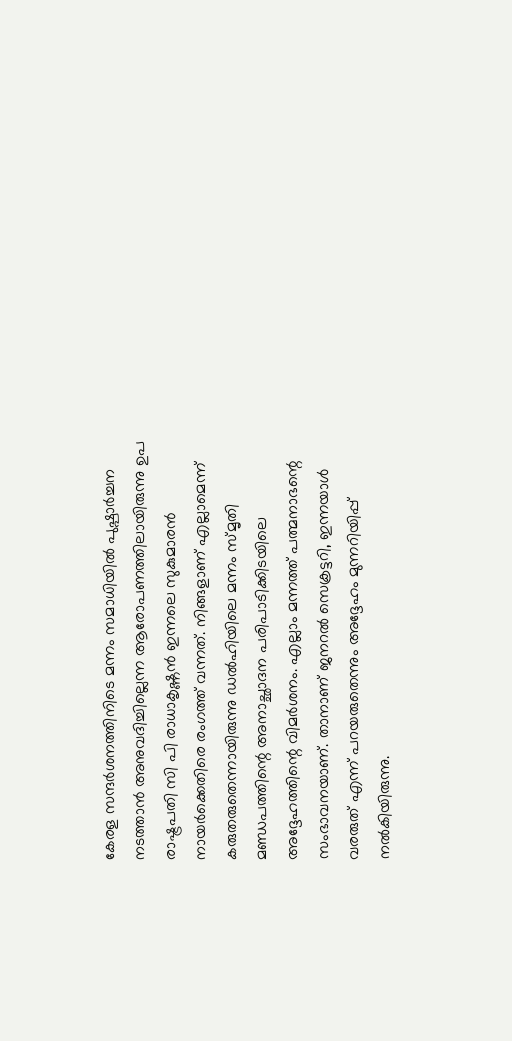കേരള സന്ദര്‍ശനത്തിനിടെ മന്നം സമാധിയില്‍ പുഷ്പാര്‍ച്ചന നടത്താന്‍ അനുവദിച്ചില്ലെന്ന ആരോപണത്തിലായിരുന്നു ഉപ രാഷ്ട്രപതി സി പി രാധാകൃഷ്ണന്‍ ഇന്നലെ സുകുമാരന്‍ നായര്‍ക്കെതിരെ രംഗത്ത് വന്നത്. നിങ്ങളാണ് എല്ലാമെന്ന് കരുതരുതെന്നായിരുന്നു ഡല്‍ഹിയിലെ മന്നം സ്മൃതി മണ്ഡപത്തിന്റെ അനാച്ഛാദന പരിപാടിക്കിടയിലെ അദ്ദേഹത്തിന്റെ വിമര്‍ശനം. എല്ലാം മന്നത്ത് പത്മനാഭന്റെ സംഭാവനയാണ്. താനാണ് ജനറല്‍ സെക്രട്ടറി, ഇന്നയാള്‍ വരരുത് എന്ന് പറയരുതെന്നും അദ്ദേഹം മുന്നറിയിപ്പ് നല്‍കിയിരുന്നു.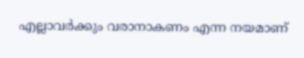എല്ലാവര്‍ക്കും വരാനാകണം എന്ന നയമാണ്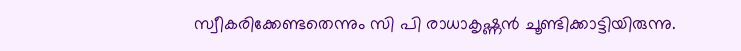സ്വീകരിക്കേണ്ടതെന്നും സി പി രാധാകൃഷ്ണന്‍ ചൂണ്ടിക്കാട്ടിയിരുന്നു.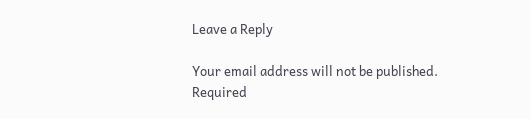Leave a Reply

Your email address will not be published. Required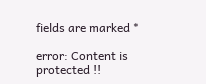fields are marked *

error: Content is protected !!